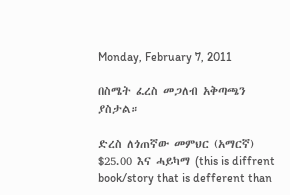Monday, February 7, 2011

በስሜት ፈረስ መጋለብ አቅጣጫን ያስታል።

ድረስ ለጎጠኛው መምህር (አማርኛ) $25.00 እና ሓይካማ (this is diffrent book/story that is defferent than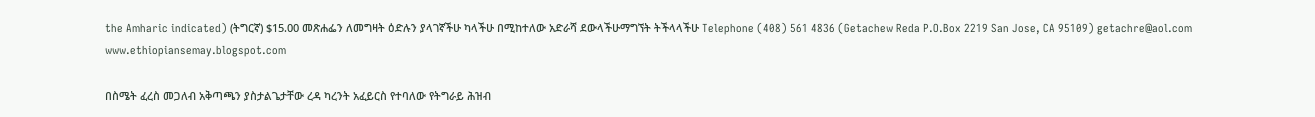the Amharic indicated) (ትግርኛ) $15.00 መጽሐፌን ለመግዛት ዕድሉን ያላገኛችሁ ካላችሁ በሚከተለው አድራሻ ደውላችሁማግኘት ትችላላችሁ Telephone (408) 561 4836 (Getachew Reda P.O.Box 2219 San Jose, CA 95109) getachre@aol.com www.ethiopiansemay.blogspot.com

በስሜት ፈረስ መጋለብ አቅጣጫን ያስታልጌታቸው ረዳ ካረንት አፈይርስ የተባለው የትግራይ ሕዝብ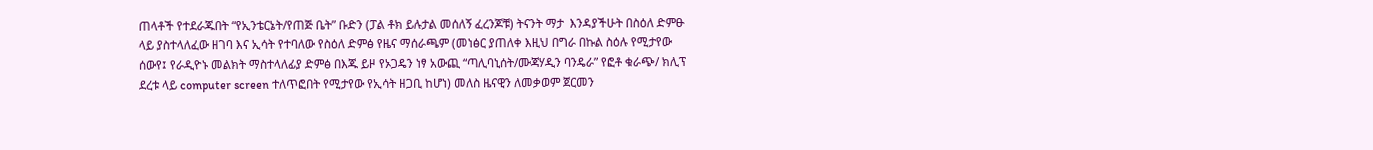ጠላቶች የተደራጁበት “የኢንቴርኔት/የጠጅ ቤት” ቡድን (ፓል ቶክ ይሉታል መሰለኝ ፈረንጆቹ) ትናንት ማታ  እንዳያችሁት በስዕለ ድምፁ ላይ ያስተላለፈው ዘገባ እና ኢሳት የተባለው የስዕለ ድምፅ የዜና ማሰራጫም (መነፅር ያጠለቀ እዚህ በግራ በኩል ስዕሉ የሚታየው ሰውየ፤ የራዲዮኑ መልክት ማስተላለፊያ ድምፅ በእጁ ይዞ የኦጋዴን ነፃ አውጪ “ጣሊባኒሰት/ሙጃሃዲን ባንዴራ” የፎቶ ቁራጭ/ ክሊፕ ደረቱ ላይ computer screen ተለጥፎበት የሚታየው የኢሳት ዘጋቢ ከሆነ) መለስ ዜናዊን ለመቃወም ጀርመን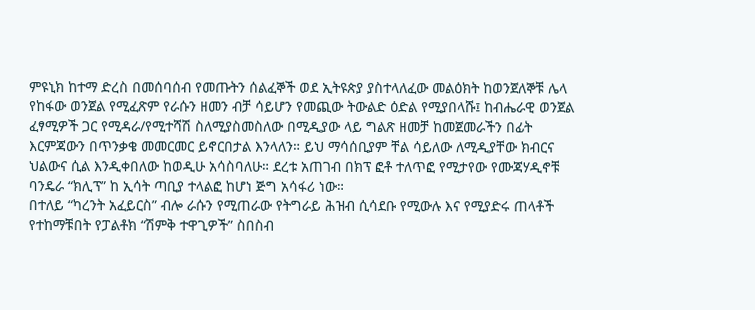ምዩኒክ ከተማ ድረስ በመሰባሰብ የመጡትን ሰልፈኞች ወደ ኢትዩጵያ ያስተላለፈው መልዕክት ከወንጀለኞቹ ሌላ የከፋው ወንጀል የሚፈጽም የራሱን ዘመን ብቻ ሳይሆን የመጪው ትውልድ ዕድል የሚያበላሹ፤ ከብሔራዊ ወንጀል ፈፃሚዎች ጋር የሚዳራ/የሚተሻሽ ስለሚያስመስለው በሚዲያው ላይ ግልጽ ዘመቻ ከመጀመራችን በፊት እርምጃውን በጥንቃቄ መመርመር ይኖርበታል እንላለን። ይህ ማሳሰቢያም ቸል ሳይለው ለሚዲያቸው ክብርና ህልውና ሲል እንዲቀበለው ከወዲሁ አሳስባለሁ። ደረቱ አጠገብ በክፕ ፎቶ ተለጥፎ የሚታየው የሙጃሃዲኖቹ ባንዴራ “ክሊፕ” ከ ኢሳት ጣቢያ ተላልፎ ከሆነ ጅግ አሳፋሪ ነው።
በተለይ “ካረንት አፈይርስ” ብሎ ራሱን የሚጠራው የትግራይ ሕዝብ ሲሳደቡ የሚውሉ እና የሚያድሩ ጠላቶች የተከማቹበት የፓልቶክ “ሽምቅ ተዋጊዎች” ስበስብ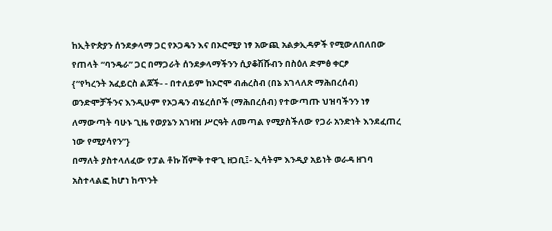ከኢትዮጵያን ሰንደቃላማ ጋር የኦጋዴን እና በኦሮሚያ ነፃ አውጪ አልቃኢዳዎች የሚውለበለበው የጠላት “ባንዴራ” ጋር በማጋራት ሰንደቃላማችንን ሲያቆሽሹብን በስዕለ ድምፅ ቀርፆ
{“የካረንት አፈይርስ ልጆች- - በተለይም ከኦሮሞ ብሐረስብ (በኔ አገላለጽ ማሕበረሰብ) ወንድሞቻችንና እንዲሁም የኦጋዴን ብሄረሰቦች (ማሕበረሰብ) የተውጣጡ ህዝባችንን ነፃ ለማውጣት ባሁኑ ጊዜ የወያኔን አገዛዝ ሥርዓት ለመጣል የሚያስችለው የጋራ አንድነት እንደፈጠረ ነው የሚያሳየን”}
በማለት ያስተላለፈው የፓል ቶኩ ሽምቅ ተዋጊ ዘጋቢ፤- ኢሳትም እንዲያ አይነት ወራዳ ዘገባ አስተላልፎ ከሆነ ከጥንት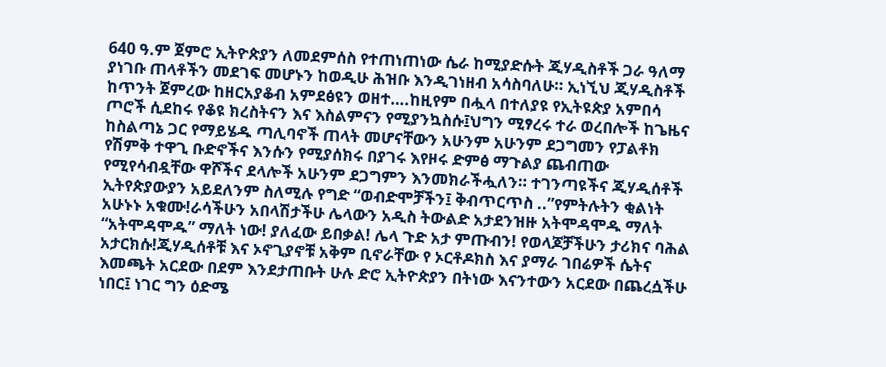640 ዓ.ም ጀምሮ ኢትዮጵያን ለመደምሰስ የተጠነጠነው ሴራ ከሚያድሱት ጂሃዲስቶች ጋራ ዓለማ ያነገቡ ጠላቶችን መደገፍ መሆኑን ከወዲሁ ሕዝቡ እንዲገነዘብ አሳስባለሁ። ኢነኚህ ጂሃዲስቶች ከጥንት ጀምረው ከዘርአያቆብ አምደፅዩን ወዘተ….ከዚየም በሗላ በተለያዩ የኢትዩጵያ አምበሳ ጦሮች ሲደከሩ የቆዩ ክረስትናን እና እስልምናን የሚያንኳስሱ፤ህግን ሚፃረሩ ተራ ወረበሎች ከጌዜና ከስልጣኔ ጋር የማይሄዱ ጣሊባኖች ጠላት መሆናቸውን አሁንም አሁንም ደጋግመን የፓልቶክ የሽምቅ ተዋጊ ቡድኖችና እንሱን የሚያሰክሩ በያገሩ እየዞሩ ድምፅ ማጉልያ ጨብጠው የሚየሳብዷቸው ዋሾችና ደላሎች አሁንም ደጋግምን እንመክራችሗለን። ተገንጣዩችና ጂሃዲሰቶች ኢትየጵያውያን አይደለንም ስለሚሉ የግድ “ወብድሞቻችን፤ ቅብጥርጥስ ..”የምትሉትን ቂልነት አሁኑኑ አቁሙ!ራሳችሁን አበላሽታችሁ ሌላውን አዲስ ትውልድ አታደንዝዙ አትሞዳሞዱ ማለት “አትሞዳሞዱ” ማለት ነው! ያለፈው ይበቃል! ሌላ ጉድ አታ ምጡብን! የወላጆቻችሁን ታሪክና ባሕል አታርክሱ!ጂሃዲሰቶቹ እና ኦኖጊያኖቹ አቅም ቢኖራቸው የ ኦርቶዶክስ እና ያማራ ገበሬዎች ሴትና እመጫት አርደው በደም እንደታጠቡት ሁሉ ድሮ ኢትዮጵያን በትነው እናንተውን አርደው በጨረሷችሁ ነበር፤ ነገር ግን ዕድሜ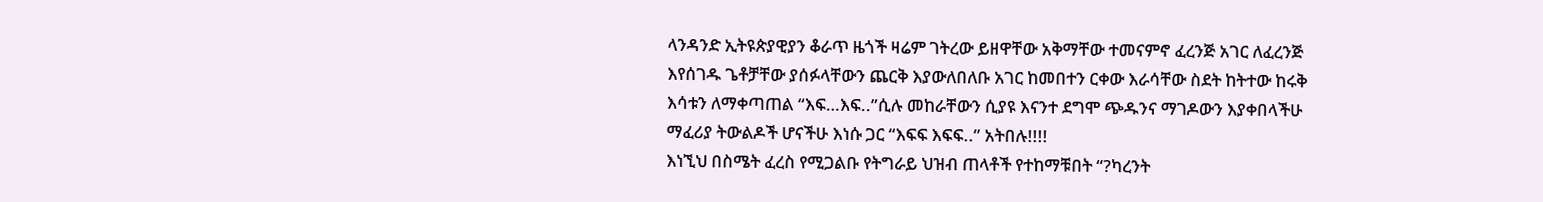ላንዳንድ ኢትዩጵያዊያን ቆራጥ ዜጎች ዛሬም ገትረው ይዘዋቸው አቅማቸው ተመናምኖ ፈረንጅ አገር ለፈረንጅ እየሰገዱ ጌቶቻቸው ያሰፉላቸውን ጨርቅ እያውለበለቡ አገር ከመበተን ርቀው እራሳቸው ስደት ከትተው ከሩቅ እሳቱን ለማቀጣጠል “እፍ…እፍ..”ሲሉ መከራቸውን ሲያዩ እናንተ ደግሞ ጭዱንና ማገዶውን እያቀበላችሁ ማፈሪያ ትውልዶች ሆናችሁ እነሱ ጋር “እፍፍ እፍፍ..” አትበሉ!!!!
እነኚህ በስሜት ፈረስ የሚጋልቡ የትግራይ ህዝብ ጠላቶች የተከማቹበት “?ካረንት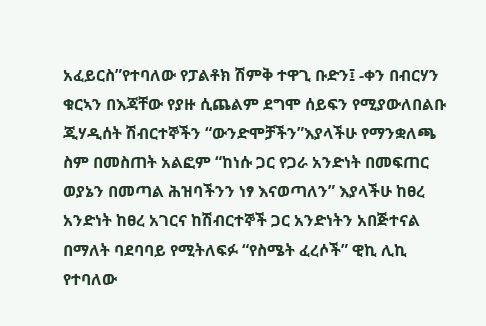አፈይርስ”የተባለው የፓልቶክ ሽምቅ ተዋጊ ቡድን፤ -ቀን በብርሃን ቁርኣን በእጃቸው የያዙ ሲጨልም ደግሞ ሰይፍን የሚያውለበልቡ ጂሃዲሰት ሽብርተኞችን “ውንድሞቻችን”እያላችሁ የማንቋለጫ ስም በመስጠት አልፎም “ከነሱ ጋር የጋራ አንድነት በመፍጠር ወያኔን በመጣል ሕዝባችንን ነፃ እናወጣለን” እያላችሁ ከፀረ አንድነት ከፀረ አገርና ከሽብርተኞች ጋር አንድነትን አበጅተናል በማለት ባደባባይ የሚትለፍፉ “የስሜት ፈረሶች” ዊኪ ሊኪ የተባለው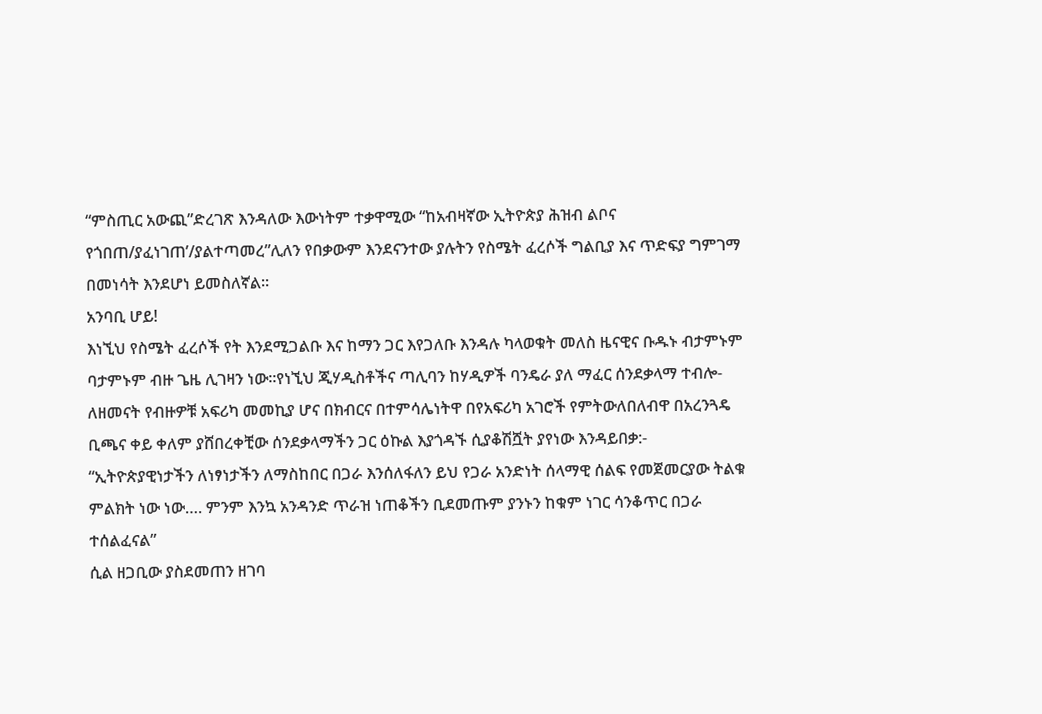“ምስጢር አውጪ”ድረገጽ እንዳለው እውነትም ተቃዋሚው “ከአብዛኛው ኢትዮጵያ ሕዝብ ልቦና የጎበጠ/ያፈነገጠ’/ያልተጣመረ”ሊለን የበቃውም እንደናንተው ያሉትን የስሜት ፈረሶች ግልቢያ እና ጥድፍያ ግምገማ በመነሳት እንደሆነ ይመስለኛል።
አንባቢ ሆይ!
እነኚህ የስሜት ፈረሶች የት እንደሚጋልቡ እና ከማን ጋር እየጋለቡ እንዳሉ ካላወቁት መለስ ዜናዊና ቡዱኑ ብታምኑም ባታምኑም ብዙ ጌዜ ሊገዛን ነው።የነኚህ ጂሃዲስቶችና ጣሊባን ከሃዲዎች ባንዴራ ያለ ማፈር ሰንደቃላማ ተብሎ- ለዘመናት የብዙዎቹ አፍሪካ መመኪያ ሆና በክብርና በተምሳሌነትዋ በየአፍሪካ አገሮች የምትውለበለብዋ በአረንጓዴ ቢጫና ቀይ ቀለም ያሸበረቀቺው ሰንደቃላማችን ጋር ዕኩል እያጎዳኙ ሲያቆሽሿት ያየነው እንዳይበቃ:-
“ኢትዮጵያዊነታችን ለነፃነታችን ለማስከበር በጋራ እንሰለፋለን ይህ የጋራ አንድነት ሰላማዊ ሰልፍ የመጀመርያው ትልቁ ምልክት ነው ነው…. ምንም እንኳ አንዳንድ ጥራዝ ነጠቆችን ቢደመጡም ያንኑን ከቁም ነገር ሳንቆጥር በጋራ ተሰልፈናል”
ሲል ዘጋቢው ያስደመጠን ዘገባ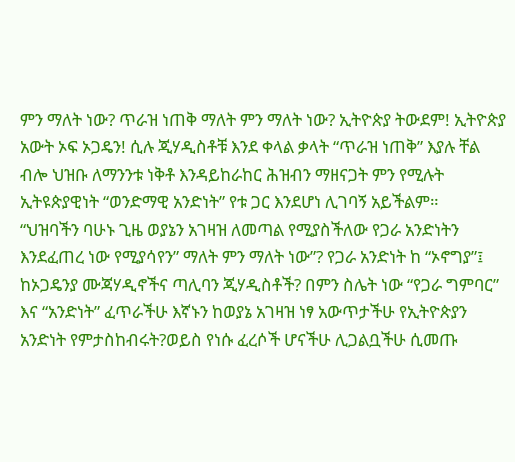ምን ማለት ነው? ጥራዝ ነጠቅ ማለት ምን ማለት ነው? ኢትዮጵያ ትውደም! ኢትዮጵያ አውት ኦፍ ኦጋዴን! ሲሉ ጂሃዲስቶቹ እንደ ቀላል ቃላት “ጥራዝ ነጠቅ” እያሉ ቸል ብሎ ህዝቡ ለማንንቱ ነቅቶ እንዳይከራከር ሕዝብን ማዘናጋት ምን የሚሉት ኢትዩጵያዊነት “ወንድማዊ አንድነት” የቱ ጋር እንደሆነ ሊገባኝ አይችልም።
“ህዝባችን ባሁኑ ጊዜ ወያኔን አገዛዝ ለመጣል የሚያስችለው የጋራ አንድነትን እንደፈጠረ ነው የሚያሳየን” ማለት ምን ማለት ነው”? የጋራ አንድነት ከ “ኦኖግያ”፤ ከኦጋዴንያ ሙጃሃዲኖችና ጣሊባን ጂሃዲስቶች? በምን ስሌት ነው “የጋራ ግምባር” እና “አንድነት” ፈጥራችሁ እኛኑን ከወያኔ አገዛዝ ነፃ አውጥታችሁ የኢትዮጵያን አንድነት የምታስከብሩት?ወይስ የነሱ ፈረሶች ሆናችሁ ሊጋልቧችሁ ሲመጡ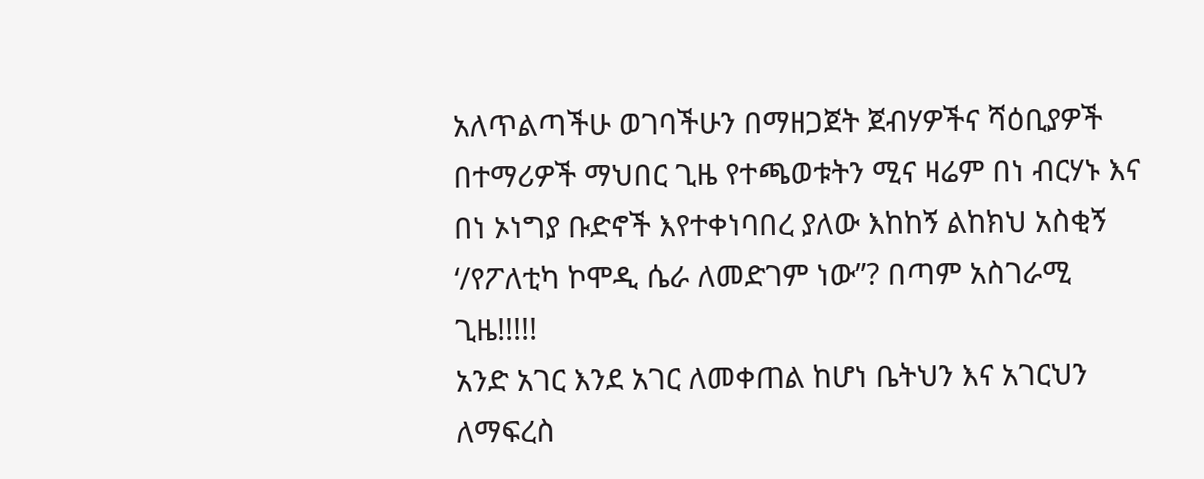አለጥልጣችሁ ወገባችሁን በማዘጋጀት ጀብሃዎችና ሻዕቢያዎች በተማሪዎች ማህበር ጊዜ የተጫወቱትን ሚና ዛሬም በነ ብርሃኑ እና በነ ኦነግያ ቡድኖች እየተቀነባበረ ያለው እከከኝ ልከክህ አስቂኝ ‘/የፖለቲካ ኮሞዲ ሴራ ለመድገም ነው”? በጣም አስገራሚ ጊዜ!!!!!
አንድ አገር እንደ አገር ለመቀጠል ከሆነ ቤትህን እና አገርህን ለማፍረስ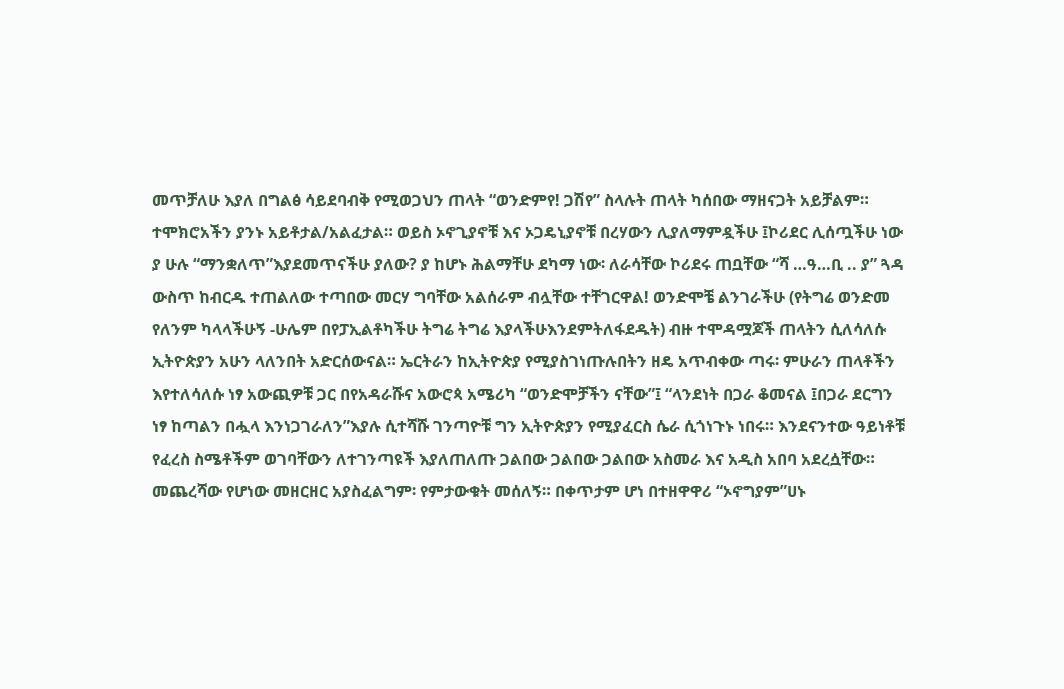መጥቻለሁ እያለ በግልፅ ሳይደባብቅ የሚወጋህን ጠላት “ወንድምየ! ጋሽየ” ስላሉት ጠላት ካሰበው ማዘናጋት አይቻልም። ተሞክሮአችን ያንኑ አይቶታል/አልፈታል። ወይስ ኦኖጊያኖቹ እና ኦጋዴኒያኖቹ በረሃውን ሊያለማምዷችሁ ፤ኮሪደር ሊሰጧችሁ ነው ያ ሁሉ “ማንቋለጥ”እያደመጥናችሁ ያለው? ያ ከሆኑ ሕልማቸሁ ደካማ ነው፡ ለራሳቸው ኮሪደሩ ጠቧቸው “ሻ …ዓ…ቢ .. ያ” ጓዳ ውስጥ ከብርዱ ተጠልለው ተጣበው መርሃ ግባቸው አልሰራም ብሏቸው ተቸገርዋል! ወንድሞቼ ልንገራችሁ (የትግሬ ወንድመ የለንም ካላላችሁኝ -ሁሌም በየፓኢልቶካችሁ ትግሬ ትግሬ እያላችሁእንደምትለፋደዱት) ብዙ ተሞዳሟጆች ጠላትን ሲለሳለሱ ኢትዮጵያን አሁን ላለንበት አድርሰውናል። ኤርትራን ከኢትዮጵያ የሚያስገነጡሉበትን ዘዴ አጥብቀው ጣሩ፡ ምሁራን ጠላቶችን እየተለሳለሱ ነፃ አውጪዎቹ ጋር በየአዳራሹና አውሮጳ አሜሪካ “ወንድሞቻችን ናቸው”፤ “ላንደነት በጋራ ቆመናል ፤በጋራ ደርግን ነፃ ከጣልን በሗላ እንነጋገራለን”እያሉ ሲተሻሹ ገንጣዮቹ ግን ኢትዮጵያን የሚያፈርስ ሴራ ሲጎነጉኑ ነበሩ። እንደናንተው ዓይነቶቹ የፈረስ ስሜቶችም ወገባቸውን ለተገንጣዩች እያለጠለጡ ጋልበው ጋልበው ጋልበው አስመራ እና አዲስ አበባ አደረሷቸው። መጨረሻው የሆነው መዘርዘር አያስፈልግም፡ የምታውቁት መሰለኝ። በቀጥታም ሆነ በተዘዋዋሪ “ኦኖግያም”ሀኑ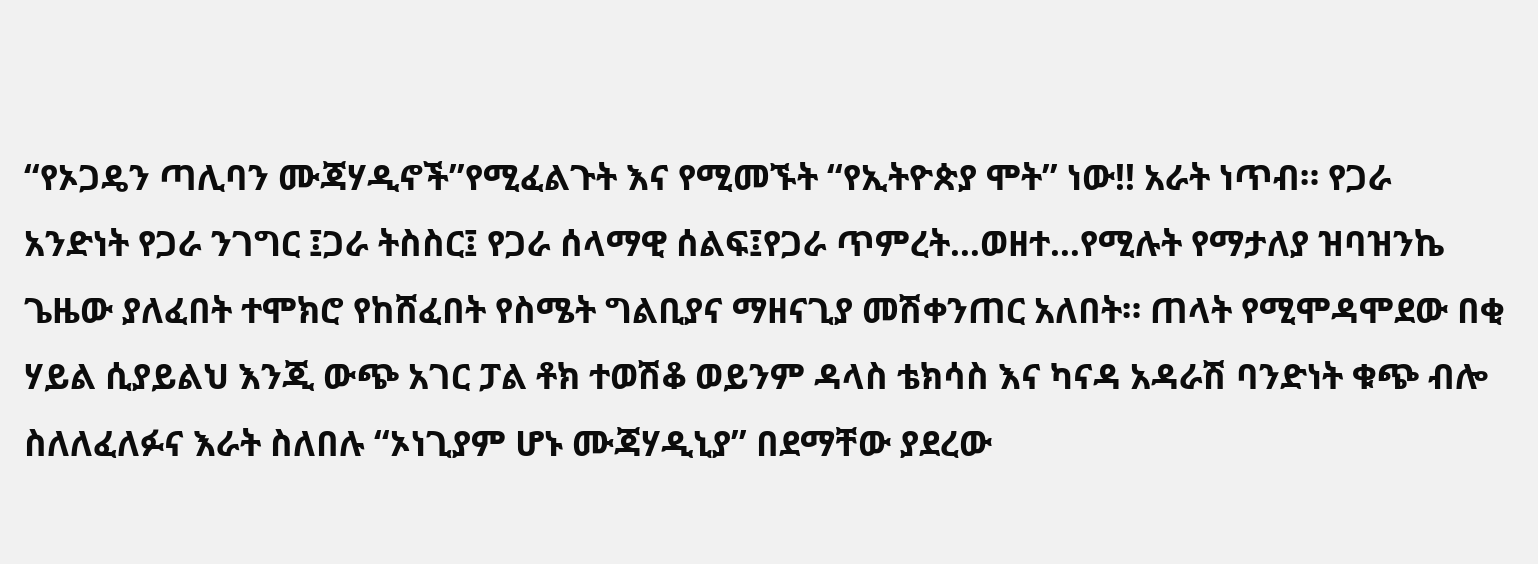“የኦጋዴን ጣሊባን ሙጃሃዲኖች”የሚፈልጉት እና የሚመኙት “የኢትዮጵያ ሞት” ነው!! አራት ነጥብ። የጋራ አንድነት የጋራ ንገግር ፤ጋራ ትስስር፤ የጋራ ሰላማዊ ሰልፍ፤የጋራ ጥምረት…ወዘተ…የሚሉት የማታለያ ዝባዝንኬ ጌዜው ያለፈበት ተሞክሮ የከሸፈበት የስሜት ግልቢያና ማዘናጊያ መሽቀንጠር አለበት። ጠላት የሚሞዳሞደው በቂ ሃይል ሲያይልህ እንጂ ውጭ አገር ፓል ቶክ ተወሽቆ ወይንም ዳላስ ቴክሳስ እና ካናዳ አዳራሽ ባንድነት ቁጭ ብሎ ስለለፈለፉና እራት ስለበሉ “ኦነጊያም ሆኑ ሙጃሃዲኒያ” በደማቸው ያደረው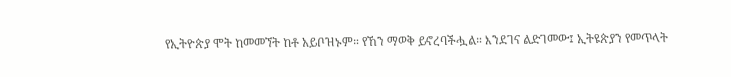የኢትዮጵያ ሞት ከመመኘት ከቶ አይቦዝኑም። የኸን ማወቅ ይኖረባችሗል። እንደገና ልድገመው፤ ኢትዩጵያን የመጥላት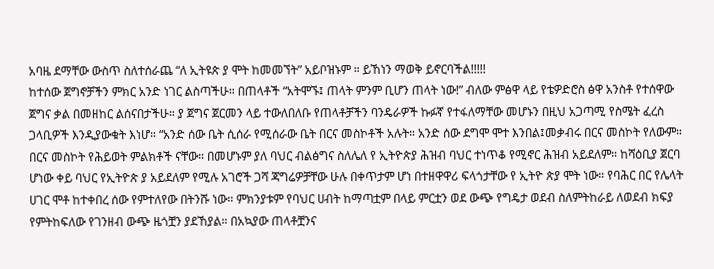አባዜ ደማቸው ውስጥ ስለተሰራጨ “ለ ኢትዩጵ ያ ሞት ከመመኘት” አይቦዝኑም ። ይኸነን ማወቅ ይኖርባችል!!!!!
ከተሰው ጀግኖቻችን ምክር አንድ ነገር ልስጣችሁ። በጠላቶች “አትሞኙ፤ ጠላት ምንም ቢሆን ጠላት ነው!” ብለው ምፅዋ ላይ የቴዎድሮስ ፅዋ አንስቶ የተሰዋው ጀግና ቃል በመዘከር ልሰናበታችሁ። ያ ጀግና ጀርመን ላይ ተውለበለቡ የጠላቶቻችን ባንዴራዎች ኩፉኛ የተፋለማቸው መሆኑን በዚህ አጋጣሚ የስሜት ፈረስ ጋላቢዎች እንዲያውቁት እነሆ። “አንድ ሰው ቤት ሲሰራ የሚሰራው ቤት በርና መስኮቶች አሉት። አንድ ሰው ደግሞ ሞተ እንበል፤መቃብሩ በርና መስኮት የለውም። በርና መስኮት የሕይወት ምልክቶች ናቸው። በመሆኑም ያለ ባህር ብልፅግና ስለሌለ የ ኢትዮጵያ ሕዝብ ባህር ተነጥቆ የሚኖር ሕዝብ አይደለም። ከሻዕቢያ ጀርባ ሆነው ቀይ ባህር የኢትዮጵ ያ አይደለም የሚሉ አገሮች ጋሻ ጃግሬዎቻቸው ሁሉ በቀጥታም ሆነ በተዘዋዋሪ ፍላጎታቸው የ ኢትዮ ጵያ ሞት ነው። የባሕር በር የሌላት ሀገር ሞቶ ከተቀበረ ሰው የምተለየው በትንሹ ነው። ምክንያቱም የባህር ሀብት ከማጣቷም በላይ ምርቷን ወደ ውጭ የግዴታ ወደብ ስለምትከራይ ለወደብ ክፍያ የምትከፍለው የገንዘብ ውጭ ዜጎቿን ያደኸያል። በአኳያው ጠላቶቿንና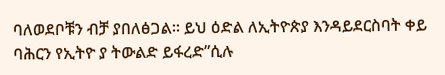ባለወደቦቹን ብቻ ያበለፅጋል። ይህ ዕድል ለኢትዮጵያ እንዳይደርስባት ቀይ ባሕርን የኢትዮ ያ ትውልድ ይፋረድ”ሲሉ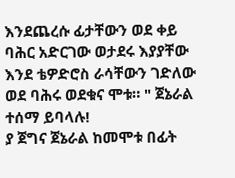እንደጨረሱ ፊታቸውን ወደ ቀይ ባሕር አድርገው ወታደሩ እያያቸው እንደ ቴዎድሮስ ራሳቸውን ገድለው ወደ ባሕሩ ወደቁና ሞቱ። " ጀኔራል ተሰማ ይባላሉ!
ያ ጀግና ጀኔራል ከመሞቱ በፊት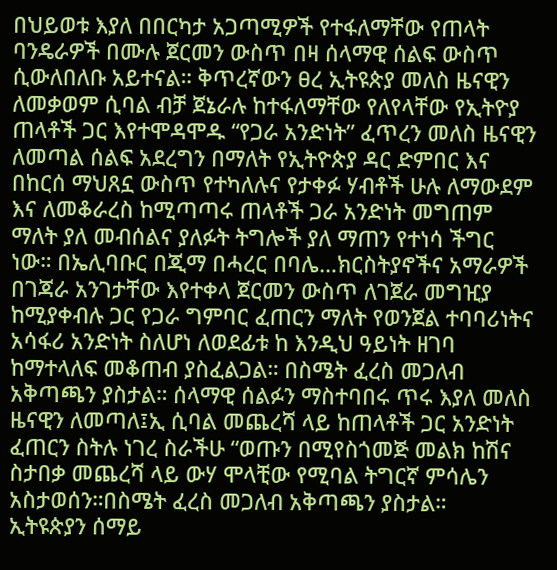በህይወቱ እያለ በበርካታ አጋጣሚዎች የተፋለማቸው የጠላት ባንዴራዎች በሙሉ ጀርመን ውስጥ በዛ ሰላማዊ ሰልፍ ውስጥ ሲውለበለቡ አይተናል። ቅጥረኛውን ፀረ ኢትዩጵያ መለስ ዜናዊን ለመቃወም ሲባል ብቻ ጀኔራሉ ከተፋለማቸው የለየላቸው የኢትዮያ ጠላቶች ጋር እየተሞዳሞዱ “የጋራ አንድነት” ፈጥረን መለስ ዜናዊን ለመጣል ሰልፍ አደረግን በማለት የኢትዮጵያ ዳር ድምበር እና በከርሰ ማህጸኗ ውስጥ የተካለሉና የታቀፉ ሃብቶች ሁሉ ለማውደም እና ለመቆራረስ ከሚጣጣሩ ጠላቶች ጋራ አንድነት መግጠም ማለት ያለ መብሰልና ያለፉት ትግሎች ያለ ማጠን የተነሳ ችግር ነው። በኤሊባቡር በጂማ በሓረር በባሌ…ክርስትያኖችና አማራዎች በገጃራ አንገታቸው እየተቀላ ጀርመን ውስጥ ለገጀራ መግዢያ ከሚያቀብሉ ጋር የጋራ ግምባር ፈጠርን ማለት የወንጀል ተባባሪነትና አሳፋሪ አንድነት ስለሆነ ለወደፊቱ ከ እንዲህ ዓይነት ዘገባ ከማተላለፍ መቆጠብ ያስፈልጋል። በስሜት ፈረስ መጋለብ አቅጣጫን ያስታል። ሰላማዊ ሰልፉን ማስተባበሩ ጥሩ እያለ መለስ ዜናዊን ለመጣለ፤ኢ ሲባል መጨረሻ ላይ ከጠላቶች ጋር አንድነት ፈጠርን ስትሉ ነገረ ስራችሁ “ወጡን በሚየስጎመጅ መልክ ከሽና ስታበቃ መጨረሻ ላይ ውሃ ሞላቺው የሚባል ትግርኛ ምሳሌን አስታወሰን።በስሜት ፈረስ መጋለብ አቅጣጫን ያስታል።
ኢትዩጵያን ሰማይ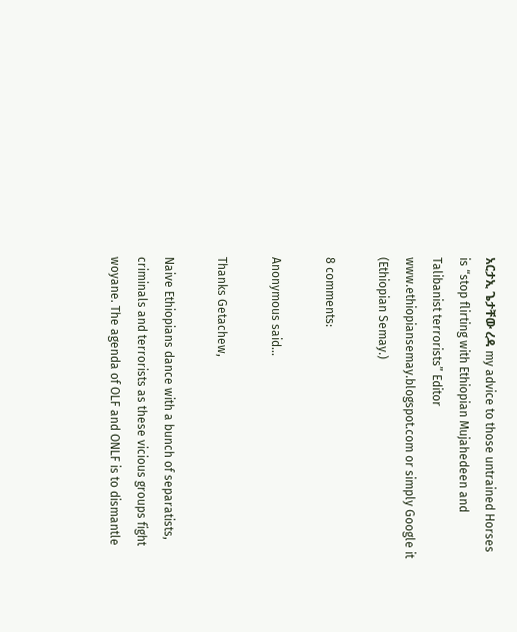አርታኢ ጌታቸው ረዳ my advice to those untrained Horses is “stop flirting with Ethiopian Mujahedeen and Talibanist terrorists” Editor www.ethiopiansemay.blogspot.com or simply Google it (Ethiopian Semay.)

8 comments:

Anonymous said...

Thanks Getachew,

Naive Ethiopians dance with a bunch of separatists, criminals and terrorists as these vicious groups fight woyane. The agenda of OLF and ONLF is to dismantle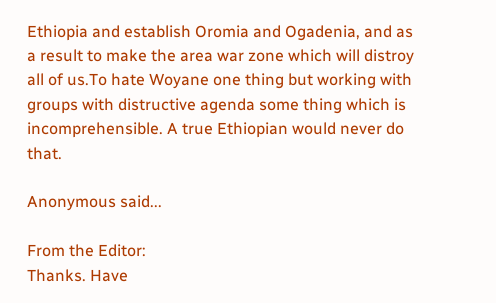Ethiopia and establish Oromia and Ogadenia, and as a result to make the area war zone which will distroy all of us.To hate Woyane one thing but working with groups with distructive agenda some thing which is incomprehensible. A true Ethiopian would never do that.

Anonymous said...

From the Editor:
Thanks. Have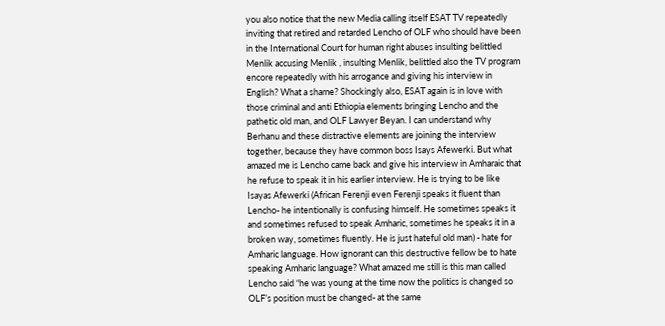you also notice that the new Media calling itself ESAT TV repeatedly inviting that retired and retarded Lencho of OLF who should have been in the International Court for human right abuses insulting belittled Menlik accusing Menlik , insulting Menlik, belittled also the TV program encore repeatedly with his arrogance and giving his interview in English? What a shame? Shockingly also, ESAT again is in love with those criminal and anti Ethiopia elements bringing Lencho and the pathetic old man, and OLF Lawyer Beyan. I can understand why Berhanu and these distractive elements are joining the interview together, because they have common boss Isays Afewerki. But what amazed me is Lencho came back and give his interview in Amharaic that he refuse to speak it in his earlier interview. He is trying to be like Isayas Afewerki (African Ferenji even Ferenji speaks it fluent than Lencho- he intentionally is confusing himself. He sometimes speaks it and sometimes refused to speak Amharic, sometimes he speaks it in a broken way, sometimes fluently. He is just hateful old man) - hate for Amharic language. How ignorant can this destructive fellow be to hate speaking Amharic language? What amazed me still is this man called Lencho said “he was young at the time now the politics is changed so OLF’s position must be changed- at the same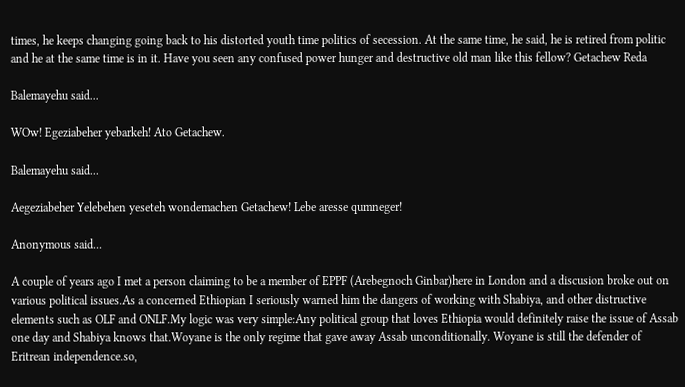times, he keeps changing going back to his distorted youth time politics of secession. At the same time, he said, he is retired from politic and he at the same time is in it. Have you seen any confused power hunger and destructive old man like this fellow? Getachew Reda

Balemayehu said...

WOw! Egeziabeher yebarkeh! Ato Getachew.

Balemayehu said...

Aegeziabeher Yelebehen yeseteh wondemachen Getachew! Lebe aresse qumneger!

Anonymous said...

A couple of years ago I met a person claiming to be a member of EPPF (Arebegnoch Ginbar)here in London and a discusion broke out on various political issues.As a concerned Ethiopian I seriously warned him the dangers of working with Shabiya, and other distructive elements such as OLF and ONLF.My logic was very simple:Any political group that loves Ethiopia would definitely raise the issue of Assab one day and Shabiya knows that.Woyane is the only regime that gave away Assab unconditionally. Woyane is still the defender of Eritrean independence.so,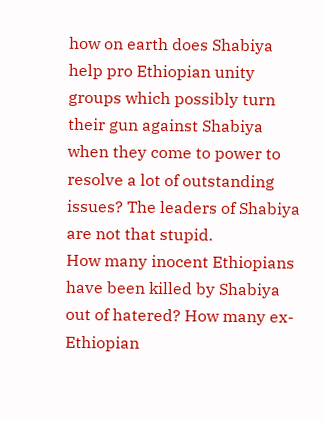how on earth does Shabiya help pro Ethiopian unity groups which possibly turn their gun against Shabiya when they come to power to resolve a lot of outstanding issues? The leaders of Shabiya are not that stupid.
How many inocent Ethiopians have been killed by Shabiya out of hatered? How many ex-Ethiopian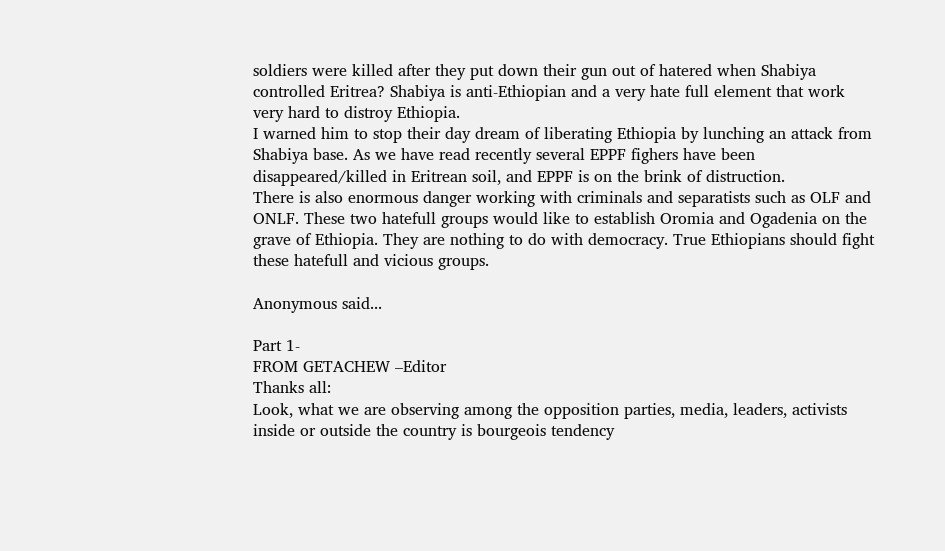soldiers were killed after they put down their gun out of hatered when Shabiya controlled Eritrea? Shabiya is anti-Ethiopian and a very hate full element that work very hard to distroy Ethiopia.
I warned him to stop their day dream of liberating Ethiopia by lunching an attack from Shabiya base. As we have read recently several EPPF fighers have been disappeared/killed in Eritrean soil, and EPPF is on the brink of distruction.
There is also enormous danger working with criminals and separatists such as OLF and ONLF. These two hatefull groups would like to establish Oromia and Ogadenia on the grave of Ethiopia. They are nothing to do with democracy. True Ethiopians should fight these hatefull and vicious groups.

Anonymous said...

Part 1-
FROM GETACHEW –Editor
Thanks all:
Look, what we are observing among the opposition parties, media, leaders, activists inside or outside the country is bourgeois tendency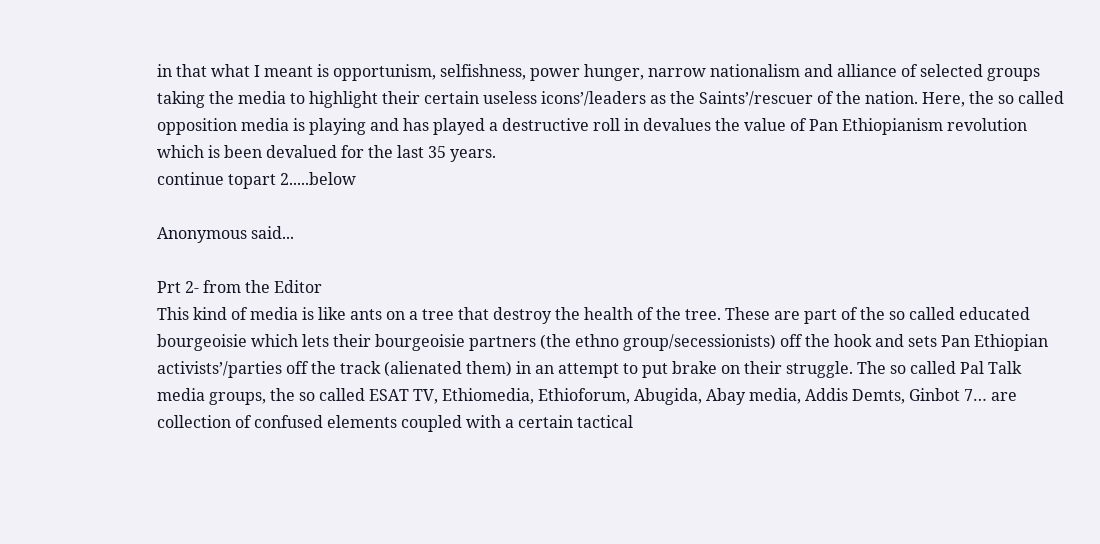in that what I meant is opportunism, selfishness, power hunger, narrow nationalism and alliance of selected groups taking the media to highlight their certain useless icons’/leaders as the Saints’/rescuer of the nation. Here, the so called opposition media is playing and has played a destructive roll in devalues the value of Pan Ethiopianism revolution which is been devalued for the last 35 years.
continue topart 2.....below

Anonymous said...

Prt 2- from the Editor
This kind of media is like ants on a tree that destroy the health of the tree. These are part of the so called educated bourgeoisie which lets their bourgeoisie partners (the ethno group/secessionists) off the hook and sets Pan Ethiopian activists’/parties off the track (alienated them) in an attempt to put brake on their struggle. The so called Pal Talk media groups, the so called ESAT TV, Ethiomedia, Ethioforum, Abugida, Abay media, Addis Demts, Ginbot 7… are collection of confused elements coupled with a certain tactical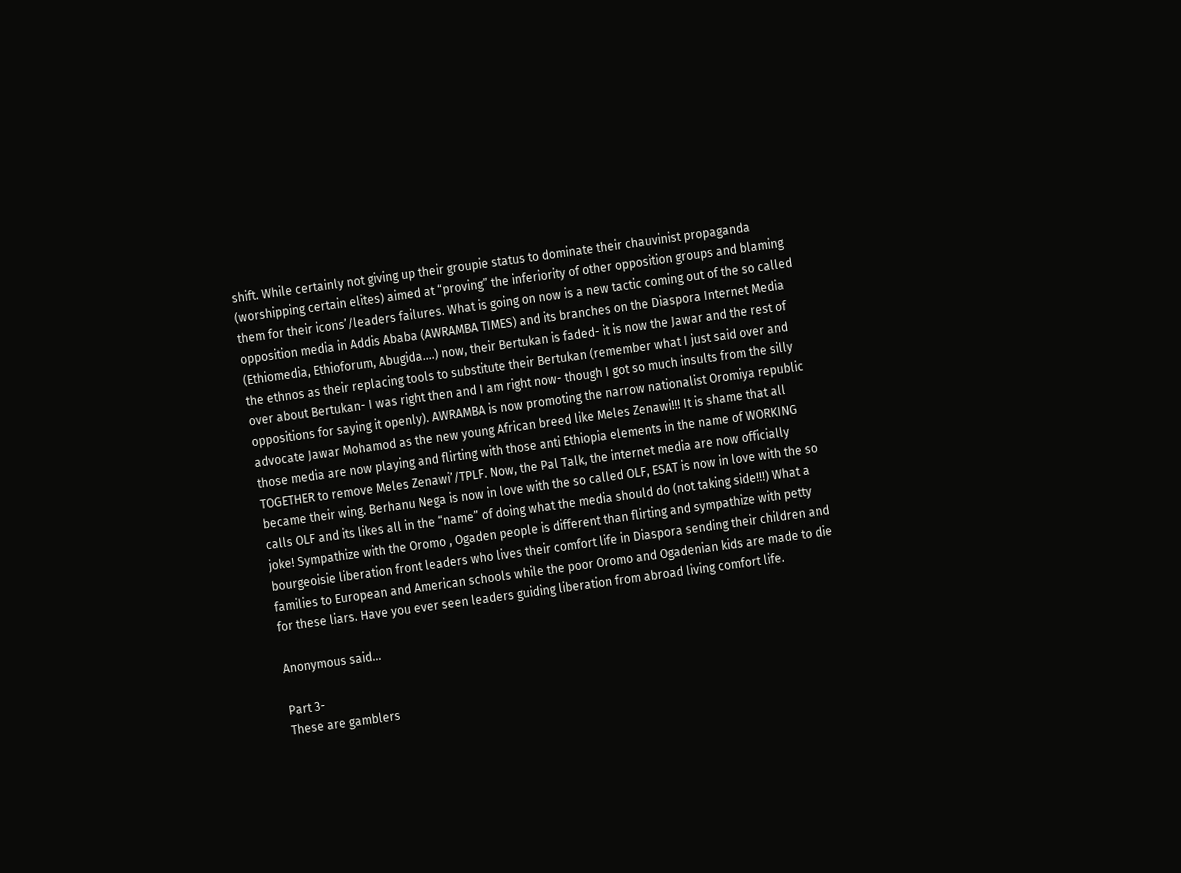shift. While certainly not giving up their groupie status to dominate their chauvinist propaganda (worshipping certain elites) aimed at “proving” the inferiority of other opposition groups and blaming them for their icons’/leaders failures. What is going on now is a new tactic coming out of the so called opposition media in Addis Ababa (AWRAMBA TIMES) and its branches on the Diaspora Internet Media (Ethiomedia, Ethioforum, Abugida….) now, their Bertukan is faded- it is now the Jawar and the rest of the ethnos as their replacing tools to substitute their Bertukan (remember what I just said over and over about Bertukan- I was right then and I am right now- though I got so much insults from the silly oppositions for saying it openly). AWRAMBA is now promoting the narrow nationalist Oromiya republic advocate Jawar Mohamod as the new young African breed like Meles Zenawi!!! It is shame that all those media are now playing and flirting with those anti Ethiopia elements in the name of WORKING TOGETHER to remove Meles Zenawi’/TPLF. Now, the Pal Talk, the internet media are now officially became their wing. Berhanu Nega is now in love with the so called OLF, ESAT is now in love with the so calls OLF and its likes all in the “name” of doing what the media should do (not taking side!!!) What a joke! Sympathize with the Oromo , Ogaden people is different than flirting and sympathize with petty bourgeoisie liberation front leaders who lives their comfort life in Diaspora sending their children and families to European and American schools while the poor Oromo and Ogadenian kids are made to die for these liars. Have you ever seen leaders guiding liberation from abroad living comfort life.

Anonymous said...

Part 3-
These are gamblers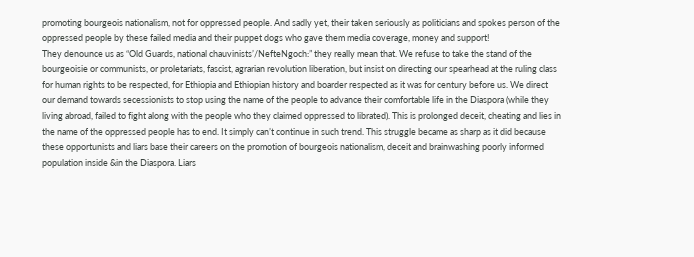promoting bourgeois nationalism, not for oppressed people. And sadly yet, their taken seriously as politicians and spokes person of the oppressed people by these failed media and their puppet dogs who gave them media coverage, money and support!
They denounce us as “Old Guards, national chauvinists’/NefteNgoch:” they really mean that. We refuse to take the stand of the bourgeoisie or communists, or proletariats, fascist, agrarian revolution liberation, but insist on directing our spearhead at the ruling class for human rights to be respected, for Ethiopia and Ethiopian history and boarder respected as it was for century before us. We direct our demand towards secessionists to stop using the name of the people to advance their comfortable life in the Diaspora (while they living abroad, failed to fight along with the people who they claimed oppressed to librated). This is prolonged deceit, cheating and lies in the name of the oppressed people has to end. It simply can’t continue in such trend. This struggle became as sharp as it did because these opportunists and liars base their careers on the promotion of bourgeois nationalism, deceit and brainwashing poorly informed population inside &in the Diaspora. Liars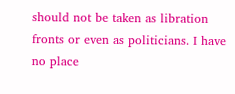should not be taken as libration fronts or even as politicians. I have no place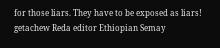for those liars. They have to be exposed as liars! getachew Reda editor Ethiopian Semay